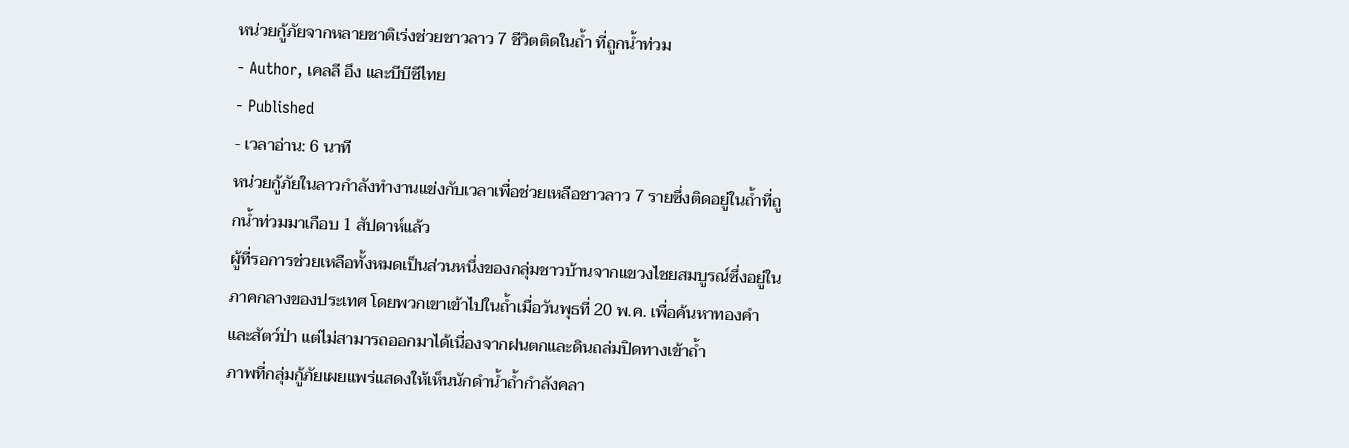หน่วยกู้ภัยจากหลายชาติเร่งช่วยชาวลาว 7 ชีวิตติดในถ้ำ ที่ถูกน้ำท่วม
- Author, เคลลี อึง และบีบีซีไทย
- Published
- เวลาอ่าน: 6 นาที
หน่วยกู้ภัยในลาวกำลังทำงานแข่งกับเวลาเพื่อช่วยเหลือชาวลาว 7 รายซึ่งติดอยู่ในถ้ำที่ถูกน้ำท่วมมาเกือบ 1 สัปดาห์แล้ว
ผู้ที่รอการช่วยเหลือทั้งหมดเป็นส่วนหนึ่งของกลุ่มชาวบ้านจากแขวงไชยสมบูรณ์ซึ่งอยู่ในภาคกลางของประเทศ โดยพวกเขาเข้าไปในถ้ำเมื่อวันพุธที่ 20 พ.ค. เพื่อค้นหาทองคำและสัตว์ป่า แต่ไม่สามารถออกมาได้เนื่องจากฝนตกและดินถล่มปิดทางเข้าถ้ำ
ภาพที่กลุ่มกู้ภัยเผยแพร่แสดงให้เห็นนักดำน้ำถ้ำกำลังคลา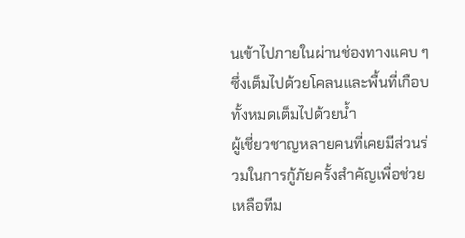นเข้าไปภายในผ่านช่องทางแคบ ๆ ซึ่งเต็มไปด้วยโคลนและพื้นที่เกือบทั้งหมดเต็มไปด้วยน้ำ
ผู้เชี่ยวชาญหลายคนที่เคยมีส่วนร่วมในการกู้ภัยครั้งสำคัญเพื่อช่วยเหลือทีม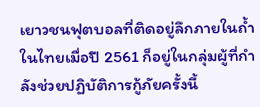เยาวชนฟุตบอลที่ติดอยู่ลึกภายในถ้ำในไทยเมื่อปี 2561 ก็อยู่ในกลุ่มผู้ที่กำลังช่วยปฏิบัติการกู้ภัยครั้งนี้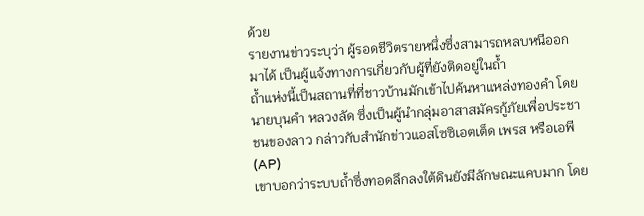ด้วย
รายงานข่าวระบุว่า ผู้รอดชีวิตรายหนึ่งซึ่งสามารถหลบหนีออกมาได้ เป็นผู้แจ้งทางการเกี่ยวกับผู้ที่ยังติดอยู่ในถ้ำ
ถ้ำแห่งนี้เป็นสถานที่ที่ชาวบ้านมักเข้าไปค้นหาแหล่งทองคำ โดยนายบุนคำ หลวงลัด ซึ่งเป็นผู้นำกลุ่มอาสาสมัครกู้ภัยเพื่อประชาชนของลาว กล่าวกับสำนักข่าวแอสโซซิเอตเต็ด เพรส หรือเอพี (AP)
เขาบอกว่าระบบถ้ำซึ่งทอดลึกลงใต้ดินยังมีลักษณะแคบมาก โดย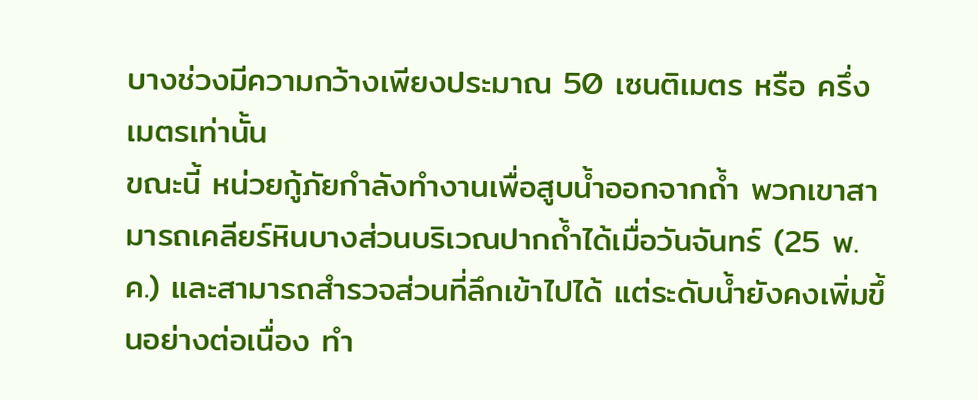บางช่วงมีความกว้างเพียงประมาณ 50 เซนติเมตร หรือ ครึ่งเมตรเท่านั้น
ขณะนี้ หน่วยกู้ภัยกำลังทำงานเพื่อสูบน้ำออกจากถ้ำ พวกเขาสามารถเคลียร์หินบางส่วนบริเวณปากถ้ำได้เมื่อวันจันทร์ (25 พ.ค.) และสามารถสำรวจส่วนที่ลึกเข้าไปได้ แต่ระดับน้ำยังคงเพิ่มขึ้นอย่างต่อเนื่อง ทำ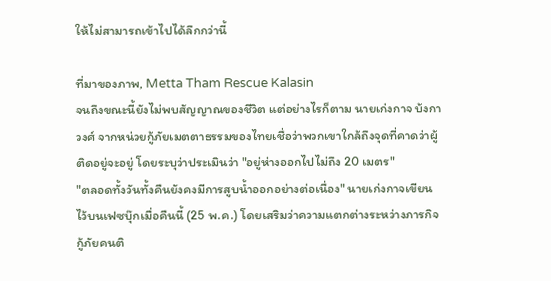ให้ไม่สามารถเข้าไปได้ลึกกว่านี้

ที่มาของภาพ, Metta Tham Rescue Kalasin
จนถึงขณะนี้ยังไม่พบสัญญาณของชีวิต แต่อย่างไรก็ตาม นายเก่งกาจ บ้งกาวงศ์ จากหน่วยกู้ภัยเมตตาธรรมของไทยเชื่อว่าพวกเขาใกล้ถึงจุดที่คาดว่าผู้ติดอยู่จะอยู่ โดยระบุว่าประเมินว่า "อยู่ห่างออกไปไม่ถึง 20 เมตร"
"ตลอดทั้งวันทั้งคืนยังคงมีการสูบน้ำออกอย่างต่อเนื่อง" นายเก่งกาจเขียนไว้บนเฟซบุ๊กเมื่อคืนนี้ (25 พ.ค.) โดยเสริมว่าความแตกต่างระหว่างภารกิจกู้ภัยคนติ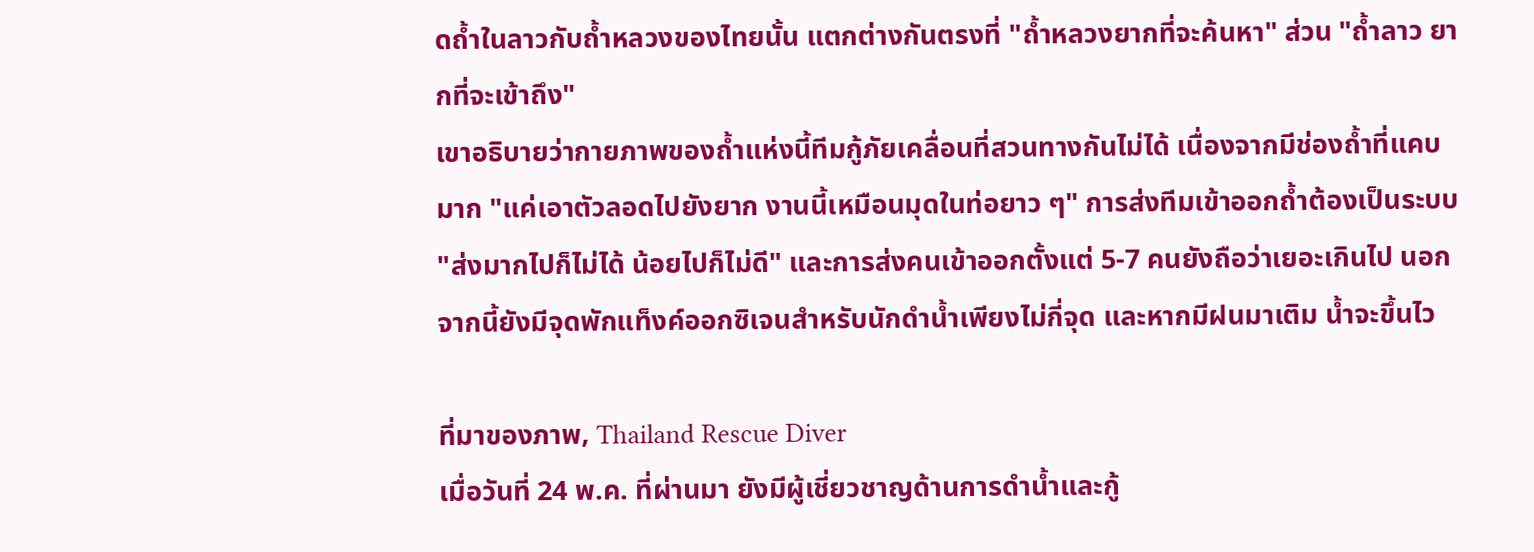ดถ้ำในลาวกับถ้ำหลวงของไทยนั้น แตกต่างกันตรงที่ "ถ้ำหลวงยากที่จะค้นหา" ส่วน "ถ้ำลาว ยากที่จะเข้าถึง"
เขาอธิบายว่ากายภาพของถ้ำแห่งนี้ทีมกู้ภัยเคลื่อนที่สวนทางกันไม่ได้ เนื่องจากมีช่องถ้ำที่แคบมาก "แค่เอาตัวลอดไปยังยาก งานนี้เหมือนมุดในท่อยาว ๆ" การส่งทีมเข้าออกถ้ำต้องเป็นระบบ "ส่งมากไปก็ไม่ได้ น้อยไปก็ไม่ดี" และการส่งคนเข้าออกตั้งแต่ 5-7 คนยังถือว่าเยอะเกินไป นอกจากนี้ยังมีจุดพักแท็งค์ออกซิเจนสำหรับนักดำน้ำเพียงไม่กี่จุด และหากมีฝนมาเติม น้ำจะขึ้นไว

ที่มาของภาพ, Thailand Rescue Diver
เมื่อวันที่ 24 พ.ค. ที่ผ่านมา ยังมีผู้เชี่ยวชาญด้านการดำน้ำและกู้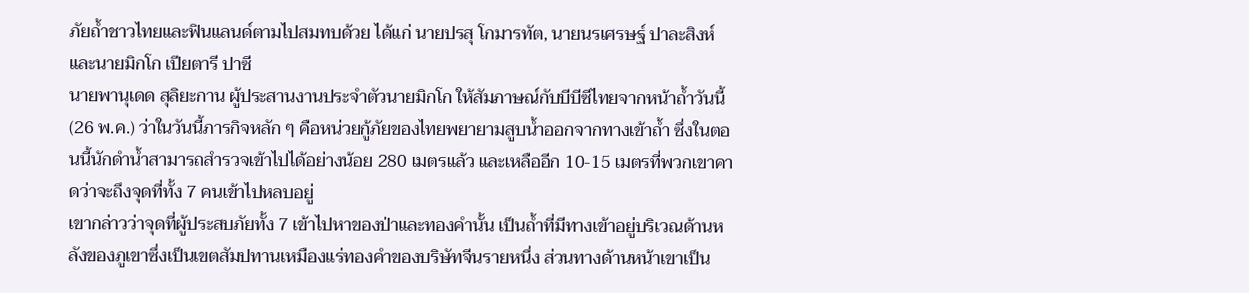ภัยถ้ำชาวไทยและฟินแลนด์ตามไปสมทบด้วย ได้แก่ นายปรสุ โกมารทัต, นายนรเศรษฐ์ ปาละสิงห์ และนายมิกโก เปียตารี ปาซี
นายพานุเดด สุลิยะกาน ผู้ประสานงานประจำตัวนายมิกโก ให้สัมภาษณ์กับบีบีซีไทยจากหน้าถ้ำวันนี้ (26 พ.ค.) ว่าในวันนี้ภารกิจหลัก ๆ คือหน่วยกู้ภัยของไทยพยายามสูบน้ำออกจากทางเข้าถ้ำ ซึ่งในตอนนี้นักดำน้ำสามารถสำรวจเข้าไปได้อย่างน้อย 280 เมตรแล้ว และเหลืออีก 10-15 เมตรที่พวกเขาคาดว่าจะถึงจุดที่ทั้ง 7 คนเข้าไปหลบอยู่
เขากล่าวว่าจุดที่ผู้ประสบภัยทั้ง 7 เข้าไปหาของป่าและทองคำนั้น เป็นถ้ำที่มีทางเข้าอยู่บริเวณด้านหลังของภูเขาซึ่งเป็นเขตสัมปทานเหมืองแร่ทองคำของบริษัทจีนรายหนึ่ง ส่วนทางด้านหน้าเขาเป็น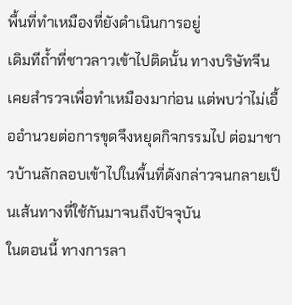พื้นที่ทำเหมืองที่ยังดำเนินการอยู่
เดิมทีถ้ำที่ชาวลาวเข้าไปติดนั้น ทางบริษัทจีนเคยสำรวจเพื่อทำเหมืองมาก่อน แต่พบว่าไม่เอื้ออำนวยต่อการขุดจึงหยุดกิจกรรมไป ต่อมาชาวบ้านลักลอบเข้าไปในพื้นที่ดังกล่าวจนกลายเป็นเส้นทางที่ใช้กันมาจนถึงปัจจุบัน
ในตอนนี้ ทางการลา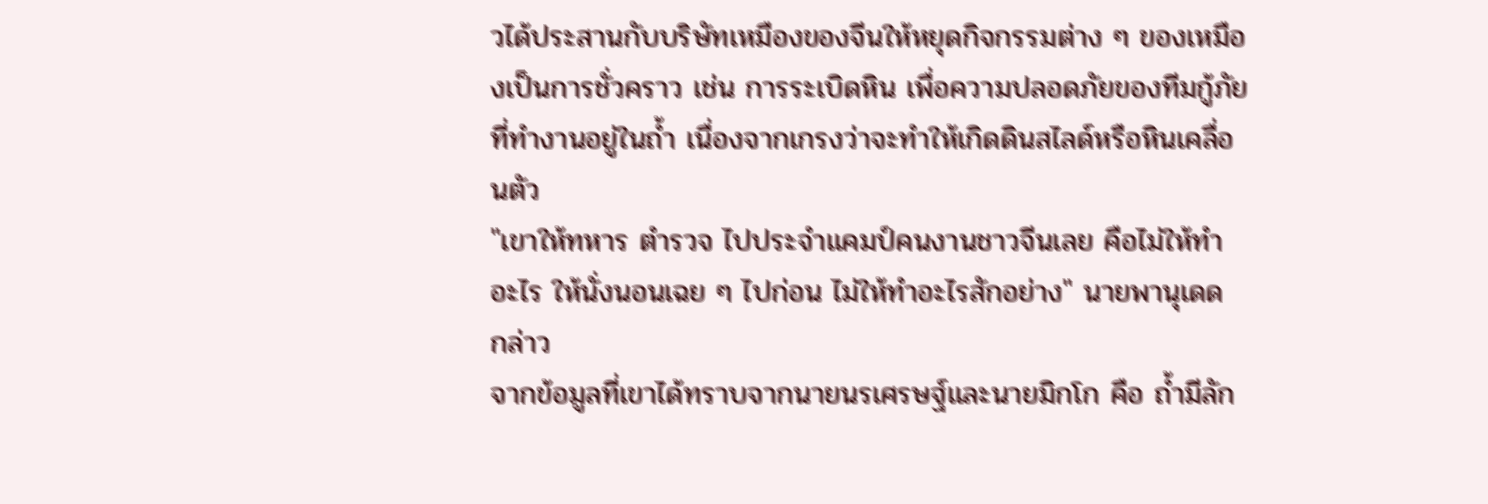วได้ประสานกับบริษัทเหมืองของจีนให้หยุดกิจกรรมต่าง ๆ ของเหมืองเป็นการชั่วคราว เช่น การระเบิดหิน เพื่อความปลอดภัยของทีมกู้ภัยที่ทำงานอยู่ในถ้ำ เนื่องจากเกรงว่าจะทำให้เกิดดินสไลด์หรือหินเคลื่อนตัว
"เขาให้ทหาร ตำรวจ ไปประจำแคมป์คนงานชาวจีนเลย คือไม่ให้ทำอะไร ให้นั่งนอนเฉย ๆ ไปก่อน ไม่ให้ทำอะไรสักอย่าง" นายพานุเดด กล่าว
จากข้อมูลที่เขาได้ทราบจากนายนรเศรษฐ์และนายมิกโก คือ ถ้ำมีลัก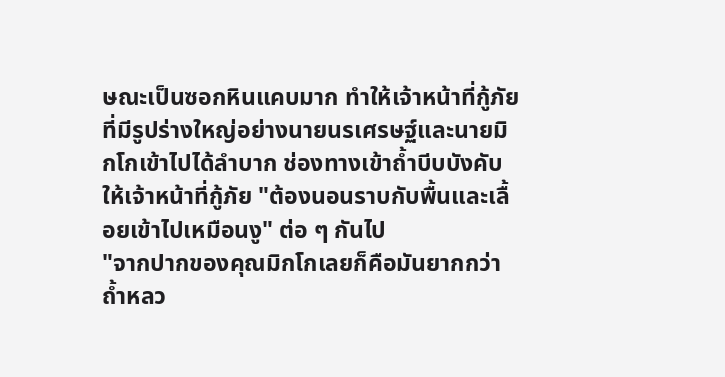ษณะเป็นซอกหินแคบมาก ทำให้เจ้าหน้าที่กู้ภัยที่มีรูปร่างใหญ่อย่างนายนรเศรษฐ์และนายมิกโกเข้าไปได้ลำบาก ช่องทางเข้าถ้ำบีบบังคับให้เจ้าหน้าที่กู้ภัย "ต้องนอนราบกับพื้นและเลื้อยเข้าไปเหมือนงู" ต่อ ๆ กันไป
"จากปากของคุณมิกโกเลยก็คือมันยากกว่าถ้ำหลว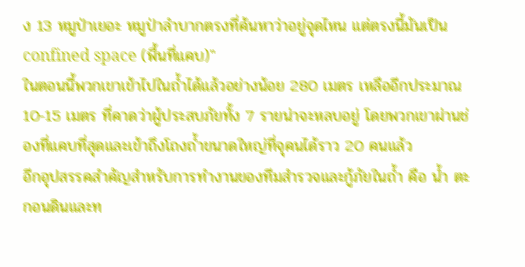ง 13 หมูป่าเยอะ หมูป่าลำบากตรงที่ค้นหาว่าอยู่จุดไหน แต่ตรงนี้มันเป็น confined space (พื้นที่แคบ)"
ในตอนนี้พวกเขาเข้าไปในถ้ำได้แล้วอย่างน้อย 280 เมตร เหลืออีกประมาณ 10-15 เมตร ที่คาดว่าผู้ประสบภัยทั้ง 7 รายน่าจะหลบอยู่ โดยพวกเขาผ่านช่องที่แคบที่สุดและเข้าถึงโถงถ้ำขนาดใหญ่ที่จุคนได้ราว 20 คนแล้ว
อีกอุปสรรคสำคัญสำหรับการทำงานของทีมสำรวจและกู้ภัยในถ้ำ คือ น้ำ ตะกอนดินและท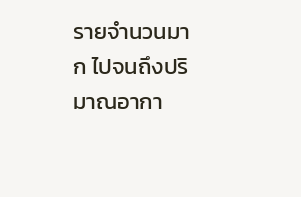รายจำนวนมาก ไปจนถึงปริมาณอากา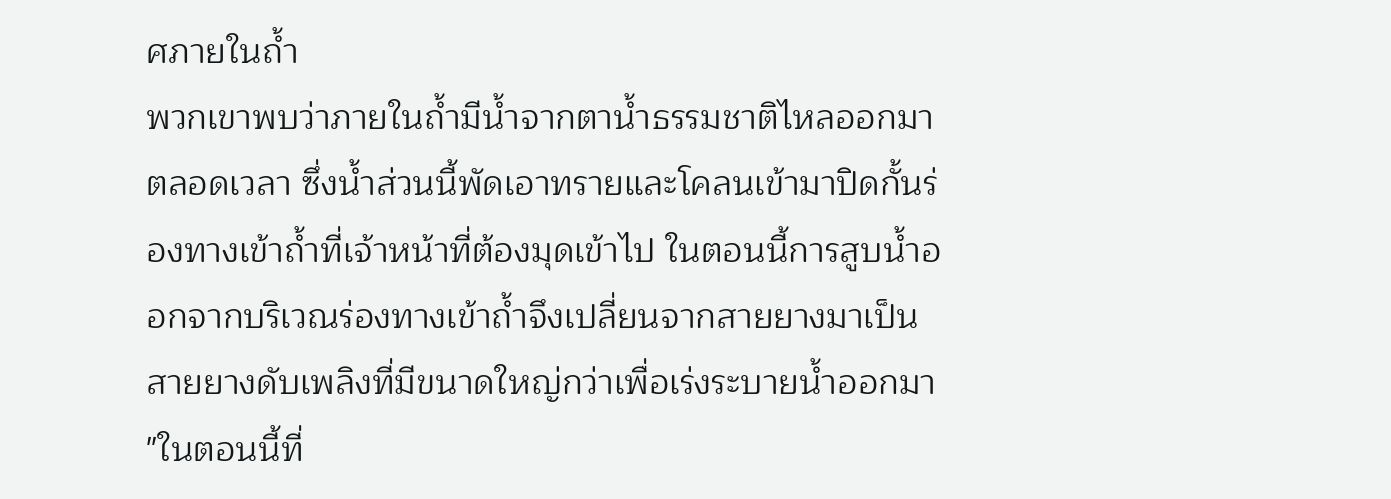ศภายในถ้ำ
พวกเขาพบว่าภายในถ้ำมีน้ำจากตาน้ำธรรมชาติไหลออกมาตลอดเวลา ซึ่งน้ำส่วนนี้พัดเอาทรายและโคลนเข้ามาปิดกั้นร่องทางเข้าถ้ำที่เจ้าหน้าที่ต้องมุดเข้าไป ในตอนนี้การสูบน้ำออกจากบริเวณร่องทางเข้าถ้ำจึงเปลี่ยนจากสายยางมาเป็นสายยางดับเพลิงที่มีขนาดใหญ่กว่าเพื่อเร่งระบายน้ำออกมา
"ในตอนนี้ที่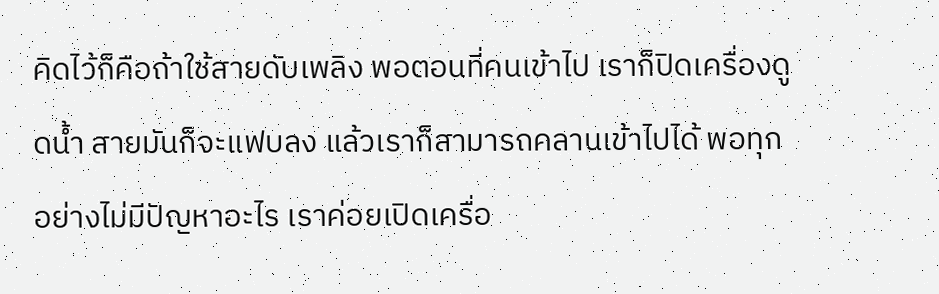คิดไว้ก็คือถ้าใช้สายดับเพลิง พอตอนที่คนเข้าไป เราก็ปิดเครื่องดูดน้ำ สายมันก็จะแฟบลง แล้วเราก็สามารถคลานเข้าไปได้ พอทุกอย่างไม่มีปัญหาอะไร เราค่อยเปิดเครื่อ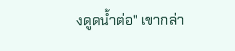งดูดน้ำต่อ" เขากล่า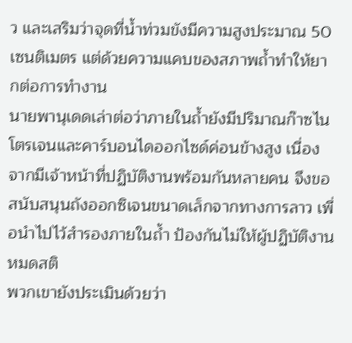ว และเสริมว่าจุดที่น้ำท่วมขังมีความสูงประมาณ 50 เซนติเมตร แต่ด้วยความแคบของสภาพถ้ำทำให้ยากต่อการทำงาน
นายพานุเดดเล่าต่อว่าภายในถ้ำยังมีปริมาณก๊าซไนโตรเจนและคาร์บอนไดออกไซด์ค่อนข้างสูง เนื่องจากมีเจ้าหน้าที่ปฏิบัติงานพร้อมกันหลายคน จึงขอสนับสนุนถังออกซิเจนขนาดเล็กจากทางการลาว เพื่อนำไปไว้สำรองภายในถ้ำ ป้องกันไม่ให้ผู้ปฏิบัติงานหมดสติ
พวกเขายังประเมินด้วยว่า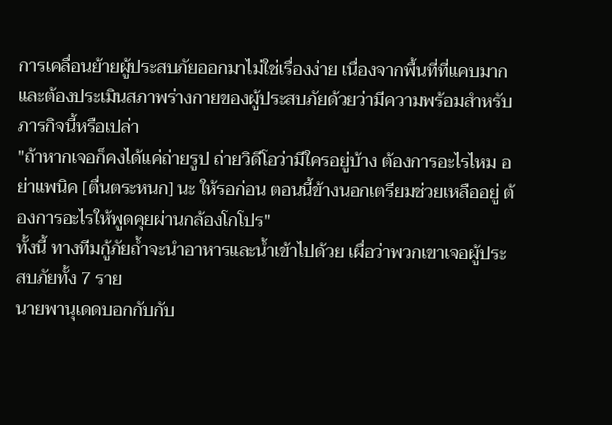การเคลื่อนย้ายผู้ประสบภัยออกมาไม่ใช่เรื่องง่าย เนื่องจากพื้นที่ที่แคบมาก และต้องประเมินสภาพร่างกายของผู้ประสบภัยด้วยว่ามีความพร้อมสำหรับภารกิจนี้หรือเปล่า
"ถ้าหากเจอก็คงได้แค่ถ่ายรูป ถ่ายวิดีโอว่ามีใครอยู่บ้าง ต้องการอะไรไหม อย่าแพนิค [ตื่นตระหนก] นะ ให้รอก่อน ตอนนี้ข้างนอกเตรียมช่วยเหลืออยู่ ต้องการอะไรให้พูดคุยผ่านกล้องโกโปร"
ทั้งนี้ ทางทีมกู้ภัยถ้ำจะนำอาหารและน้ำเข้าไปด้วย เผื่อว่าพวกเขาเจอผู้ประสบภัยทั้ง 7 ราย
นายพานุเดดบอกกับกับ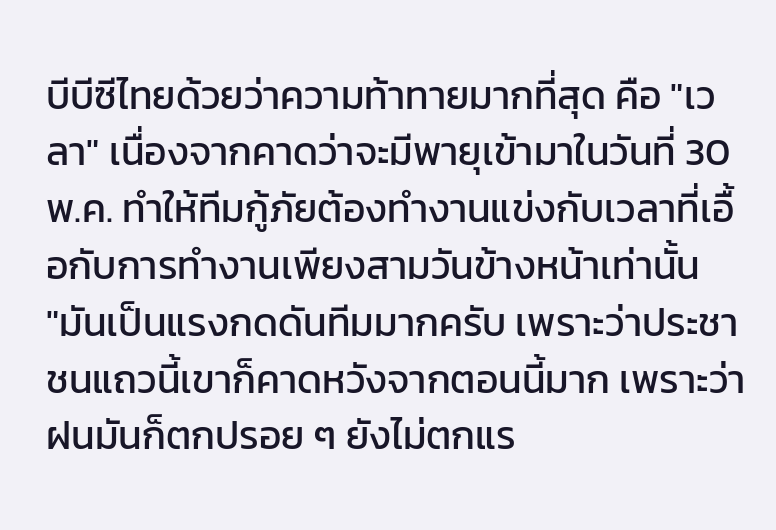บีบีซีไทยด้วยว่าความท้าทายมากที่สุด คือ "เวลา" เนื่องจากคาดว่าจะมีพายุเข้ามาในวันที่ 30 พ.ค. ทำให้ทีมกู้ภัยต้องทำงานแข่งกับเวลาที่เอื้อกับการทำงานเพียงสามวันข้างหน้าเท่านั้น
"มันเป็นแรงกดดันทีมมากครับ เพราะว่าประชาชนแถวนี้เขาก็คาดหวังจากตอนนี้มาก เพราะว่าฝนมันก็ตกปรอย ๆ ยังไม่ตกแร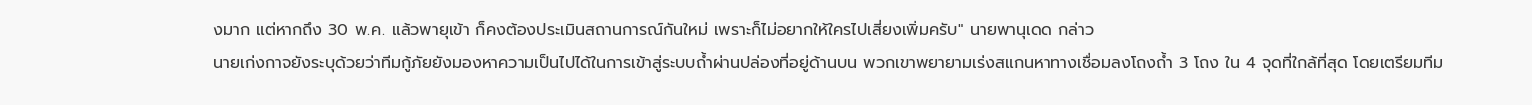งมาก แต่หากถึง 30 พ.ค. แล้วพายุเข้า ก็คงต้องประเมินสถานการณ์กันใหม่ เพราะก็ไม่อยากให้ใครไปเสี่ยงเพิ่มครับ" นายพานุเดด กล่าว
นายเก่งกาจยังระบุด้วยว่าทีมกู้ภัยยังมองหาความเป็นไปได้ในการเข้าสู่ระบบถ้ำผ่านปล่องที่อยู่ด้านบน พวกเขาพยายามเร่งสแกนหาทางเชื่อมลงโถงถ้ำ 3 โถง ใน 4 จุดที่ใกล้ที่สุด โดยเตรียมทีม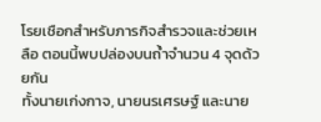โรยเชือกสำหรับภารกิจสำรวจและช่วยเหลือ ตอนนี้พบปล่องบนถ้ำจำนวน 4 จุดด้วยกัน
ทั้งนายเก่งกาจ, นายนรเศรษฐ์ และนาย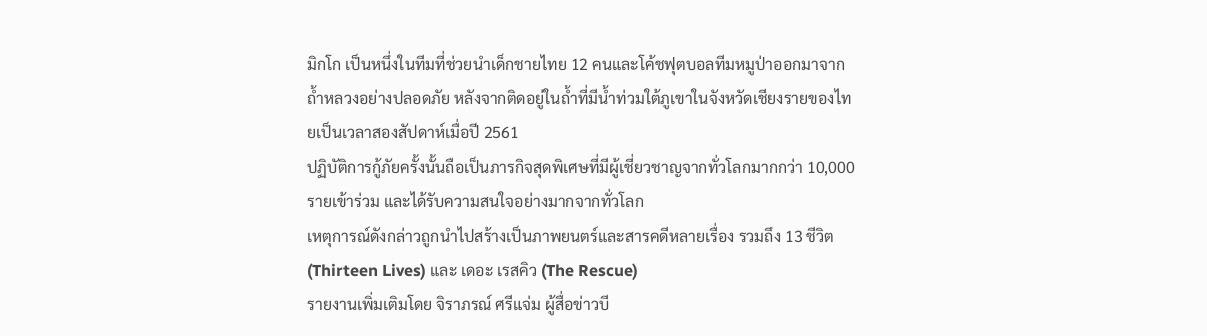มิกโก เป็นหนึ่งในทีมที่ช่วยนำเด็กชายไทย 12 คนและโค้ชฟุตบอลทีมหมูป่าออกมาจากถ้ำหลวงอย่างปลอดภัย หลังจากติดอยู่ในถ้ำที่มีน้ำท่วมใต้ภูเขาในจังหวัดเชียงรายของไทยเป็นเวลาสองสัปดาห์เมื่อปี 2561
ปฏิบัติการกู้ภัยครั้งนั้นถือเป็นภารกิจสุดพิเศษที่มีผู้เชี่ยวชาญจากทั่วโลกมากกว่า 10,000 รายเข้าร่วม และได้รับความสนใจอย่างมากจากทั่วโลก
เหตุการณ์ดังกล่าวถูกนำไปสร้างเป็นภาพยนตร์และสารคดีหลายเรื่อง รวมถึง 13 ชีวิต (Thirteen Lives) และ เดอะ เรสคิว (The Rescue)
รายงานเพิ่มเติมโดย จิราภรณ์ ศรีแจ่ม ผู้สื่อข่าวบี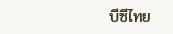บีซีไทย